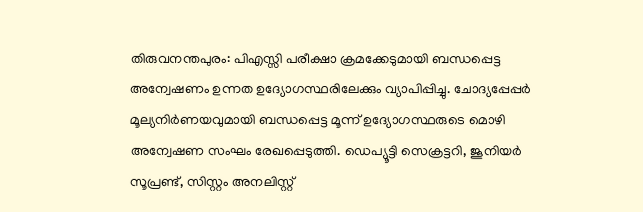തിരുവനന്തപുരം: പിഎസ്സി പരീക്ഷാ ക്രമക്കേടുമായി ബന്ധപ്പെട്ട അന്വേഷണം ഉന്നത ഉദ്യോഗസ്ഥരിലേക്കും വ്യാപിപ്പിച്ചു. ചോദ്യപ്പേപ്പർ മൂല്യനിർണയവുമായി ബന്ധപ്പെട്ട മൂന്ന് ഉദ്യോഗസ്ഥരുടെ മൊഴി അന്വേഷണ സംഘം രേഖപ്പെടുത്തി. ഡെപ്യൂട്ടി സെക്രട്ടറി, ജൂനിയർ സൂപ്രണ്ട്, സിസ്റ്റം അനലിസ്റ്റ്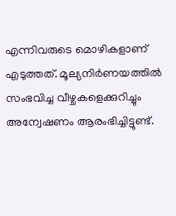എന്നിവരുടെ മൊഴികളാണ് എടുത്തത്. മൂല്യനിർണയത്തിൽ സംഭവിച്ച വീഴ്ചകളെക്കുറിച്ചും അന്വേഷണം ആരംഭിച്ചിട്ടുണ്ട്.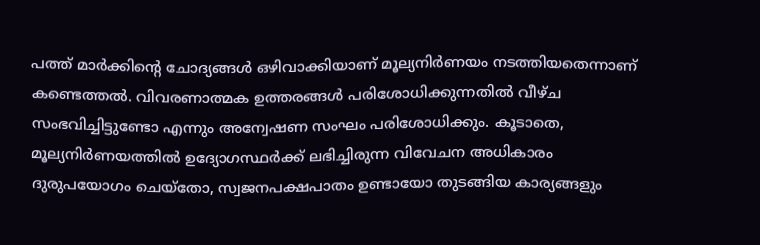പത്ത് മാർക്കിന്റെ ചോദ്യങ്ങൾ ഒഴിവാക്കിയാണ് മൂല്യനിർണയം നടത്തിയതെന്നാണ് കണ്ടെത്തൽ. വിവരണാത്മക ഉത്തരങ്ങൾ പരിശോധിക്കുന്നതിൽ വീഴ്ച സംഭവിച്ചിട്ടുണ്ടോ എന്നും അന്വേഷണ സംഘം പരിശോധിക്കും. കൂടാതെ, മൂല്യനിർണയത്തിൽ ഉദ്യോഗസ്ഥർക്ക് ലഭിച്ചിരുന്ന വിവേചന അധികാരം ദുരുപയോഗം ചെയ്തോ, സ്വജനപക്ഷപാതം ഉണ്ടായോ തുടങ്ങിയ കാര്യങ്ങളും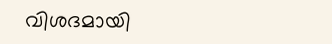വിശദമായി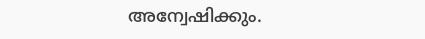അന്വേഷിക്കും.